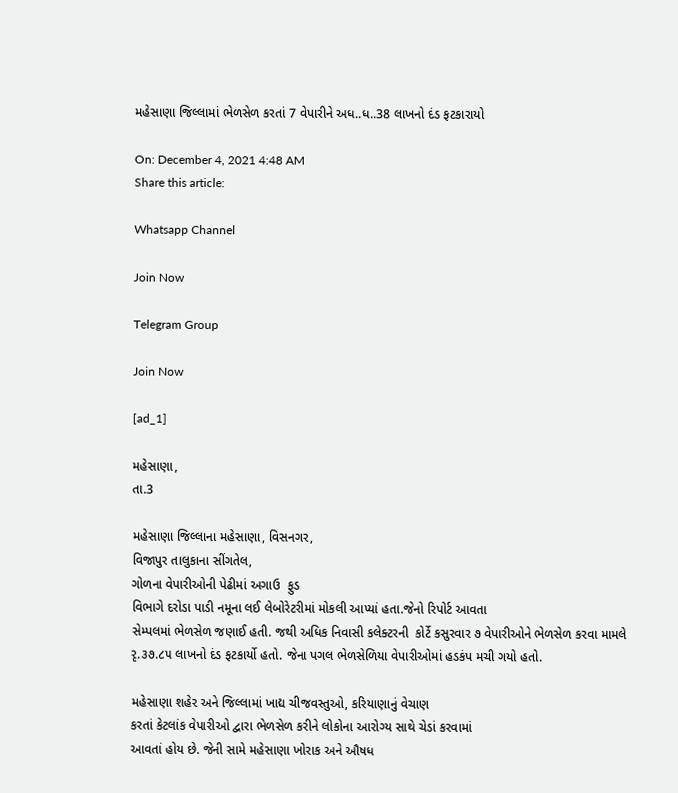મહેસાણા જિલ્લામાં ભેળસેળ કરતાં 7 વેપારીને અધ..ધ..38 લાખનો દંડ ફટકારાયો

On: December 4, 2021 4:48 AM
Share this article:

Whatsapp Channel

Join Now

Telegram Group

Join Now

[ad_1]

મહેસાણા,
તા.3

મહેસાણા જિલ્લાના મહેસાણા, વિસનગર,
વિજાપુર તાલુકાના સીંગતેલ,
ગોળના વેપારીઓની પેઢીમાં અગાઉ  ફુડ
વિભાગે દરોડા પાડી નમૂના લઈ લેબોરેટરીમાં મોકલી આપ્યાં હતા.જેનો રિપોર્ટ આવતા
સેમ્પલમાં ભેળસેળ જણાઈ હતી. જથી અધિક નિવાસી કલેક્ટરની  કોર્ટે કસુરવાર ૭ વેપારીઓને ભેળસેળ કરવા મામલે
રૃ.૩૭.૮૫ લાખનો દંડ ફટકાર્યો હતો. જેના પગલ ભેળસેળિયા વેપારીઓમાં હડકંપ મચી ગયો હતો.

મહેસાણા શહેર અને જિલ્લામાં ખાદ્ય ચીજવસ્તુઓ, કરિયાણાનું વેચાણ
કરતાં કેટલાંક વેપારીઓ દ્વારા ભેળસેળ કરીને લોકોના આરોગ્ય સાથે ચેડાં કરવામાં
આવતાં હોય છે. જેની સામે મહેસાણા ખોરાક અને ઔષધ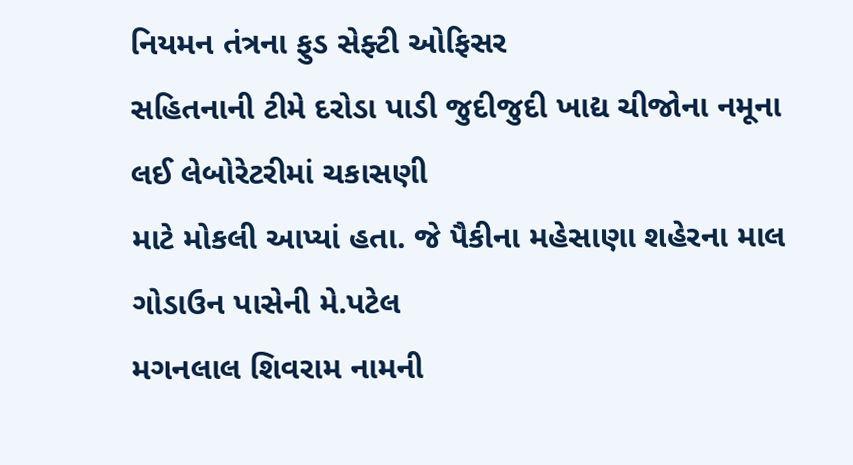નિયમન તંત્રના ફુડ સેફ્ટી ઓફિસર
સહિતનાની ટીમે દરોડા પાડી જુદીજુદી ખાદ્ય ચીજોના નમૂના લઈ લેબોરેટરીમાં ચકાસણી
માટે મોકલી આપ્યાં હતા. જે પૈકીના મહેસાણા શહેરના માલ ગોડાઉન પાસેની મે.પટેલ
મગનલાલ શિવરામ નામની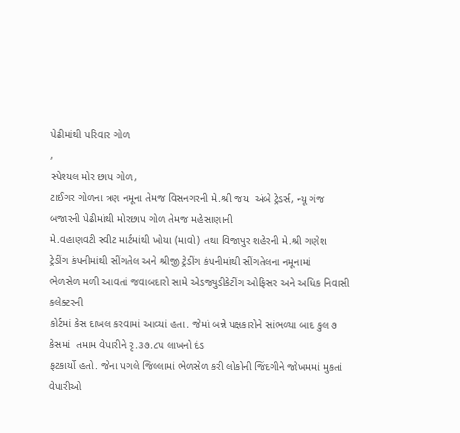પેઢીમાંથી પરિવાર ગોળ
,
સ્પેશ્યલ મોર છાપ ગોળ,
ટાઈગર ગોળના ત્રણ નમૂના તેમજ વિસનગરની મે.શ્રી જય  અંબે ટ્રેડર્સ, ન્યૂ ગંજ બજારની પેઢીમાંથી મોરછાપ ગોળ તેમજ મહેસાણાની
મે.વહાણવટી સ્વીટ માર્ટમાંથી ખોયા (માવો) તથા વિજાપુર શહેરની મે.શ્રી ગણેશ
ટ્રેડીંગ કંપનીમાંથી સીંગતેલ અને શ્રીજી ટ્રેડીંગ કંપનીમાંથી સીંગતેલના નમૂનામાં
ભેળસેળ મળી આવતાં જવાબદારો સામે એડજ્યુડીકેટીંગ ઓફિસર અને અધિક નિવાસી કલેક્ટરની
કોર્ટમાં કેસ દાખલ કરવામાં આવ્યાં હતા. જેમાં બન્ને પક્ષકારોને સાંભળ્યા બાદ કુલ ૭
કેસમાં  તમામ વેપારીને રૃ.૩૭.૮૫ લાખનો દંડ
ફટકાર્યો હતો. જેના પગલે જિલ્લામાં ભેળસેળ કરી લોકોની જિંદગીને જોખમમાં મુકતાં
વેપારીઓ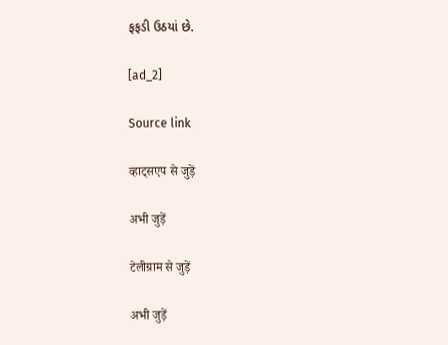ફફડી ઉઠયાં છે.

[ad_2]

Source link

व्हाट्सएप से जुड़ें

अभी जुड़ें

टेलीग्राम से जुड़ें

अभी जुड़ें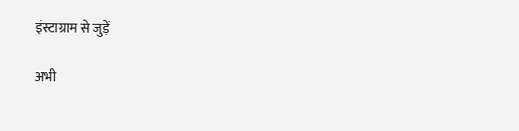इंस्टाग्राम से जुड़ें

अभी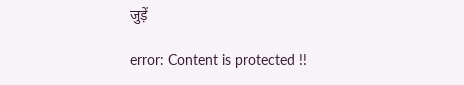जुड़ें

error: Content is protected !!